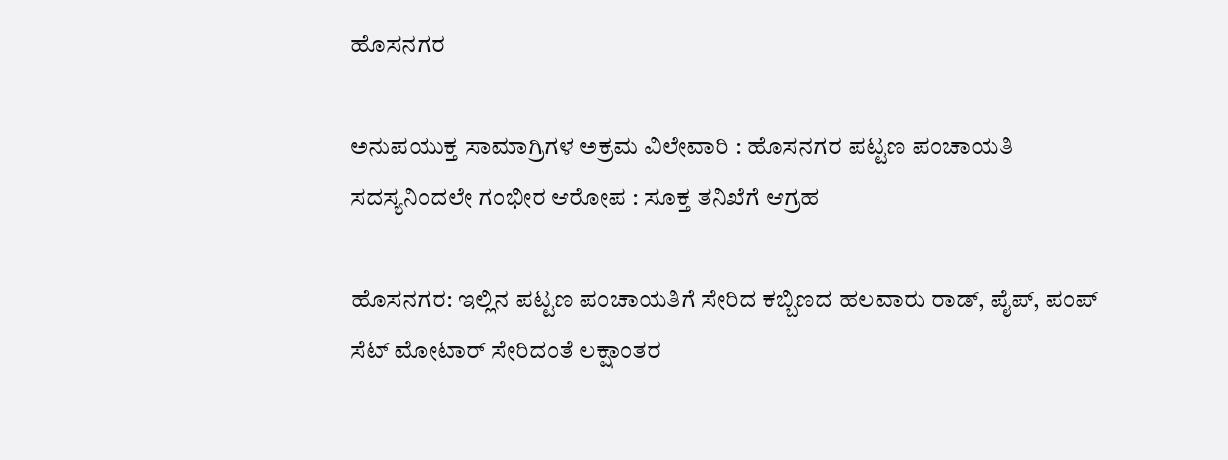ಹೊಸನಗರ

ಅನುಪಯುಕ್ತ ಸಾಮಾಗ್ರಿಗಳ ಅಕ್ರಮ ವಿಲೇವಾರಿ : ಹೊಸನಗರ ಪಟ್ಟಣ ಪಂಚಾಯತಿ ಸದಸ್ಯನಿಂದಲೇ ಗಂಭೀರ ಆರೋಪ : ಸೂಕ್ತ ತನಿಖೆಗೆ ಆಗ್ರಹ

ಹೊಸನಗರ: ಇಲ್ಲಿನ ಪಟ್ಟಣ ಪಂಚಾಯತಿಗೆ ಸೇರಿದ ಕಬ್ಬಿಣದ ಹಲವಾರು ರಾಡ್, ಪೈಪ್, ಪಂಪ್ ಸೆಟ್ ಮೋಟಾರ್ ಸೇರಿದಂತೆ ಲಕ್ಷಾಂತರ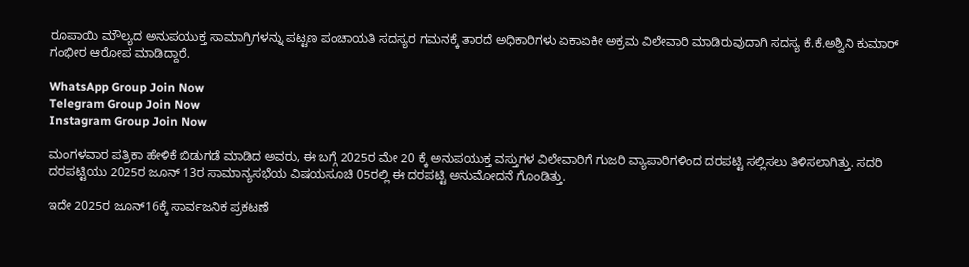ರೂಪಾಯಿ ಮೌಲ್ಯದ ಅನುಪಯುಕ್ತ ಸಾಮಾಗ್ರಿಗಳನ್ನು ಪಟ್ಟಣ ಪಂಚಾಯತಿ ಸದಸ್ಯರ ಗಮನಕ್ಕೆ ತಾರದೆ ಅಧಿಕಾರಿಗಳು ಏಕಾಏಕೀ ಅಕ್ರಮ ವಿಲೇವಾರಿ ಮಾಡಿರುವುದಾಗಿ ಸದಸ್ಯ ಕೆ.ಕೆ.ಅಶ್ವಿನಿ ಕುಮಾರ್ ಗಂಭೀರ ಆರೋಪ ಮಾಡಿದ್ದಾರೆ.

WhatsApp Group Join Now
Telegram Group Join Now
Instagram Group Join Now

ಮಂಗಳವಾರ ಪತ್ರಿಕಾ ಹೇಳಿಕೆ ಬಿಡುಗಡೆ ಮಾಡಿದ ಅವರು, ಈ ಬಗ್ಗೆ 2025ರ ಮೇ 20 ಕ್ಕೆ ಅನುಪಯುಕ್ತ ವಸ್ತುಗಳ ವಿಲೇವಾರಿಗೆ ಗುಜರಿ ವ್ಯಾಪಾರಿಗಳಿಂದ ದರಪಟ್ಟಿ ಸಲ್ಲಿಸಲು ತಿಳಿಸಲಾಗಿತ್ತು. ಸದರಿ ದರಪಟ್ಟಿಯು 2025ರ ಜೂನ್ 13ರ ಸಾಮಾನ್ಯಸಭೆಯ ವಿಷಯಸೂಚಿ 05ರಲ್ಲಿ ಈ ದರಪಟ್ಟಿ ಅನುಮೋದನೆ ಗೊಂಡಿತ್ತು.

ಇದೇ 2025ರ ಜೂನ್16ಕ್ಕೆ ಸಾರ್ವಜನಿಕ ಪ್ರಕಟಣೆ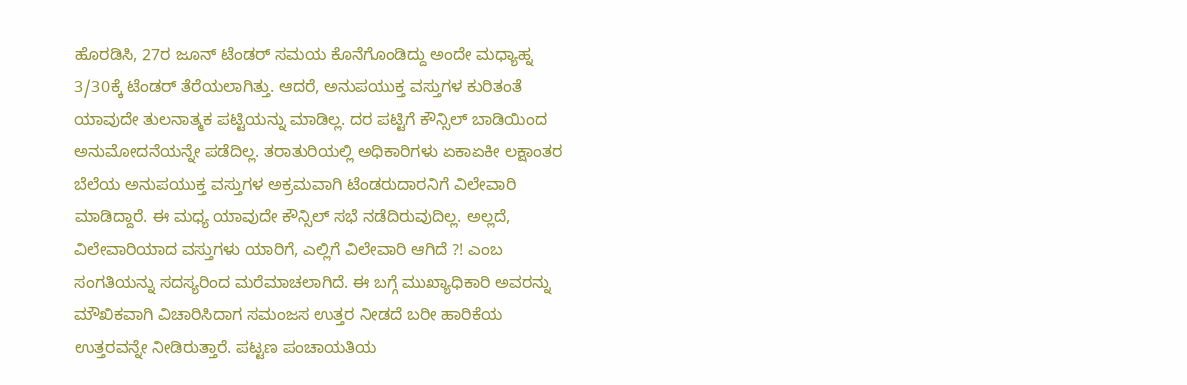ಹೊರಡಿಸಿ, 27ರ ಜೂನ್ ಟೆಂಡರ್ ಸಮಯ ಕೊನೆಗೊಂಡಿದ್ದು ಅಂದೇ ಮಧ್ಯಾಹ್ನ 3/30ಕ್ಕೆ ಟೆಂಡರ್ ತೆರೆಯಲಾಗಿತ್ತು. ಆದರೆ, ಅನುಪಯುಕ್ತ ವಸ್ತುಗಳ ಕುರಿತಂತೆ ಯಾವುದೇ ತುಲನಾತ್ಮಕ ಪಟ್ಟಿಯನ್ನು ಮಾಡಿಲ್ಲ. ದರ ಪಟ್ಟಿಗೆ ಕೌನ್ಸಿಲ್ ಬಾಡಿಯಿಂದ ಅನುಮೋದನೆಯನ್ನೇ ಪಡೆದಿಲ್ಲ. ತರಾತುರಿಯಲ್ಲಿ ಅಧಿಕಾರಿಗಳು ಏಕಾಏಕೀ ಲಕ್ಷಾಂತರ ಬೆಲೆಯ ಅನುಪಯುಕ್ತ ವಸ್ತುಗಳ ಅಕ್ರಮವಾಗಿ ಟೆಂಡರುದಾರನಿಗೆ ವಿಲೇವಾರಿ ಮಾಡಿದ್ದಾರೆ. ಈ ಮಧ್ಯ ಯಾವುದೇ ಕೌನ್ಸಿಲ್ ಸಭೆ ನಡೆದಿರುವುದಿಲ್ಲ. ಅಲ್ಲದೆ, ವಿಲೇವಾರಿಯಾದ ವಸ್ತುಗಳು ಯಾರಿಗೆ, ಎಲ್ಲಿಗೆ ವಿಲೇವಾರಿ ಆಗಿದೆ ?! ಎಂಬ ಸಂಗತಿಯನ್ನು ಸದಸ್ಯರಿಂದ ಮರೆಮಾಚಲಾಗಿದೆ. ಈ ಬಗ್ಗೆ ಮುಖ್ಯಾಧಿಕಾರಿ ಅವರನ್ನು ಮೌಖಿಕವಾಗಿ ವಿಚಾರಿಸಿದಾಗ ಸಮಂಜಸ ಉತ್ತರ ನೀಡದೆ ಬರೀ ಹಾರಿಕೆಯ ಉತ್ತರವನ್ನೇ ನೀಡಿರುತ್ತಾರೆ. ಪಟ್ಟಣ ಪಂಚಾಯತಿಯ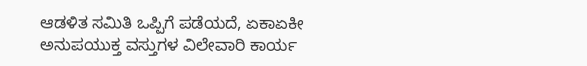ಆಡಳಿತ ಸಮಿತಿ ಒಪ್ಪಿಗೆ ಪಡೆಯದೆ, ಏಕಾಏಕೀ ಅನುಪಯುಕ್ತ ವಸ್ತುಗಳ ವಿಲೇವಾರಿ ಕಾರ್ಯ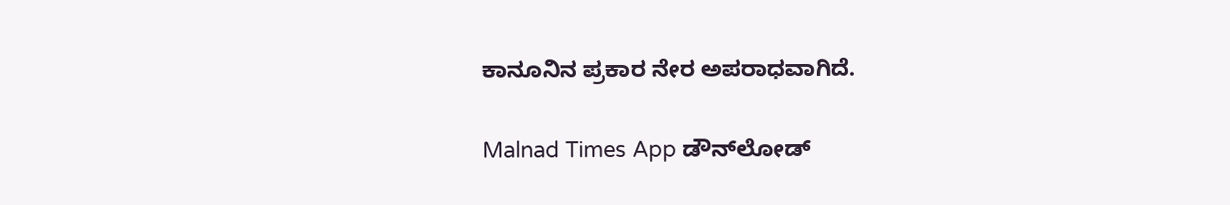ಕಾನೂನಿನ ಪ್ರಕಾರ ನೇರ ಅಪರಾಧವಾಗಿದೆ.

Malnad Times App ಡೌನ್‌ಲೋಡ್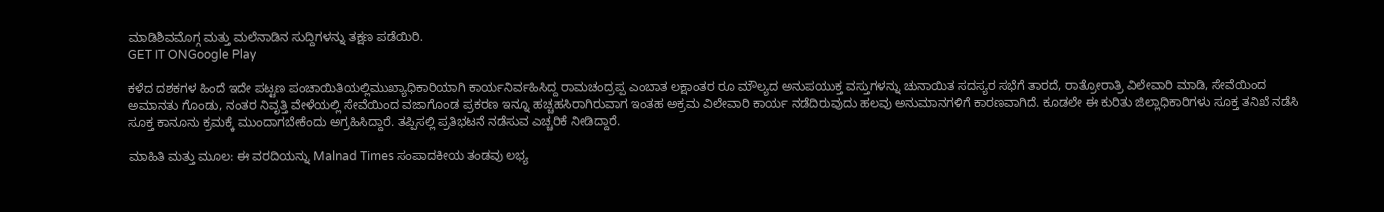ಮಾಡಿಶಿವಮೊಗ್ಗ ಮತ್ತು ಮಲೆನಾಡಿನ ಸುದ್ದಿಗಳನ್ನು ತಕ್ಷಣ ಪಡೆಯಿರಿ.
GET IT ONGoogle Play

ಕಳೆದ ದಶಕಗಳ ಹಿಂದೆ ಇದೇ ಪಟ್ಟಣ ಪಂಚಾಯಿತಿಯಲ್ಲಿಮುಖ್ಯಾಧಿಕಾರಿಯಾಗಿ ಕಾರ್ಯನಿರ್ವಹಿಸಿದ್ದ ರಾಮಚಂದ್ರಪ್ಪ ಎಂಬಾತ ಲಕ್ಷಾಂತರ ರೂ ಮೌಲ್ಯದ ಅನುಪಯುಕ್ತ ವಸ್ತುಗಳನ್ನು ಚುನಾಯಿತ ಸದಸ್ಯರ ಸಭೆಗೆ ತಾರದೆ, ರಾತ್ರೋರಾತ್ರಿ ವಿಲೇವಾರಿ ಮಾಡಿ, ಸೇವೆಯಿಂದ ಅಮಾನತು ಗೊಂಡು, ನಂತರ ನಿವೃತ್ತಿ ವೇಳೆಯಲ್ಲಿ ಸೇವೆಯಿಂದ ವಜಾಗೊಂಡ ಪ್ರಕರಣ ಇನ್ನೂ ಹಚ್ಚಹಸಿರಾಗಿರುವಾಗ ಇಂತಹ ಅಕ್ರಮ ವಿಲೇವಾರಿ ಕಾರ್ಯ ನಡೆದಿರುವುದು ಹಲವು ಅನುಮಾನಗಳಿಗೆ ಕಾರಣವಾಗಿದೆ. ಕೂಡಲೇ ಈ ಕುರಿತು ಜಿಲ್ಲಾಧಿಕಾರಿಗಳು ಸೂಕ್ತ ತನಿಖೆ ನಡೆಸಿ ಸೂಕ್ತ ಕಾನೂನು ಕ್ರಮಕ್ಕೆ ಮುಂದಾಗಬೇಕೆಂದು ಅಗ್ರಹಿಸಿದ್ದಾರೆ. ತಪ್ಪಿಸಲ್ಲಿ ಪ್ರತಿಭಟನೆ ನಡೆಸುವ‌ ಎಚ್ಚರಿಕೆ ನೀಡಿದ್ದಾರೆ.

ಮಾಹಿತಿ ಮತ್ತು ಮೂಲ: ಈ ವರದಿಯನ್ನು Malnad Times ಸಂಪಾದಕೀಯ ತಂಡವು ಲಭ್ಯ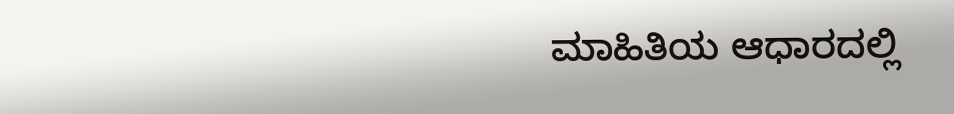ಮಾಹಿತಿಯ ಆಧಾರದಲ್ಲಿ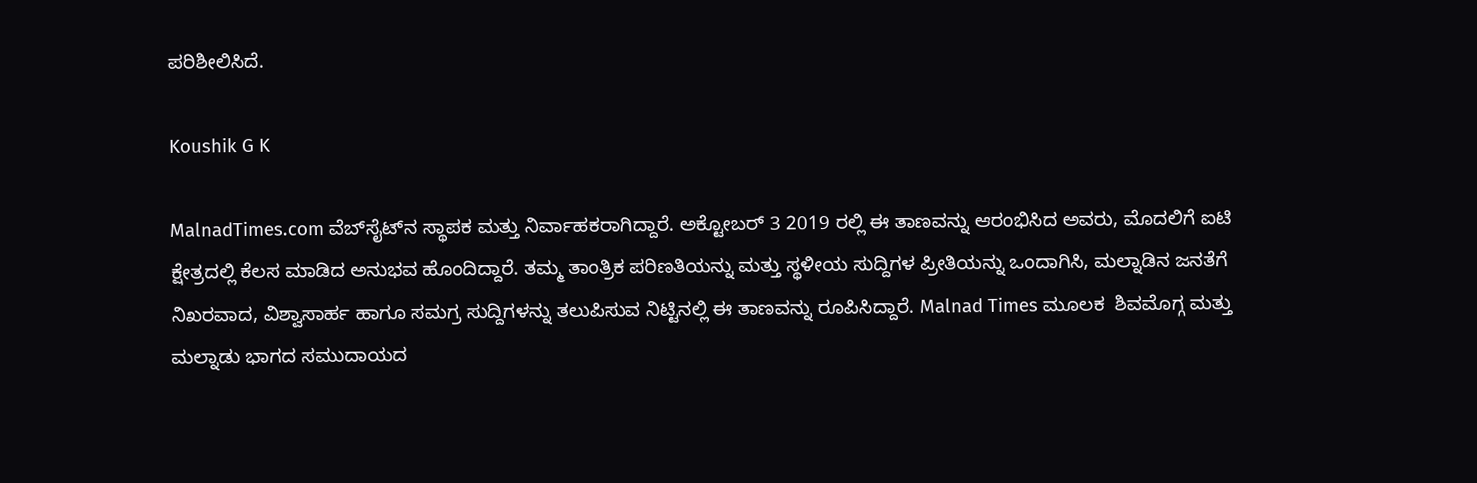ಪರಿಶೀಲಿಸಿದೆ.

Koushik G K

MalnadTimes.com ವೆಬ್‌ಸೈಟ್‌ನ ಸ್ಥಾಪಕ ಮತ್ತು ನಿರ್ವಾಹಕರಾಗಿದ್ದಾರೆ. ಅಕ್ಟೋಬರ್ 3 2019 ರಲ್ಲಿ ಈ ತಾಣವನ್ನು ಆರಂಭಿಸಿದ ಅವರು, ಮೊದಲಿಗೆ ಐಟಿ ಕ್ಷೇತ್ರದಲ್ಲಿ ಕೆಲಸ ಮಾಡಿದ ಅನುಭವ ಹೊಂದಿದ್ದಾರೆ. ತಮ್ಮ ತಾಂತ್ರಿಕ ಪರಿಣತಿಯನ್ನು ಮತ್ತು ಸ್ಥಳೀಯ ಸುದ್ದಿಗಳ ಪ್ರೀತಿಯನ್ನು ಒಂದಾಗಿಸಿ, ಮಲ್ನಾಡಿನ ಜನತೆಗೆ ನಿಖರವಾದ, ವಿಶ್ವಾಸಾರ್ಹ ಹಾಗೂ ಸಮಗ್ರ ಸುದ್ದಿಗಳನ್ನು ತಲುಪಿಸುವ ನಿಟ್ಟಿನಲ್ಲಿ ಈ ತಾಣವನ್ನು ರೂಪಿಸಿದ್ದಾರೆ. Malnad Times ಮೂಲಕ  ಶಿವಮೊಗ್ಗ ಮತ್ತು ಮಲ್ನಾಡು ಭಾಗದ ಸಮುದಾಯದ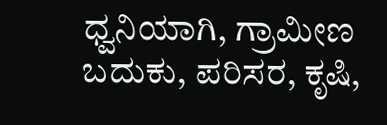ಧ್ವನಿಯಾಗಿ, ಗ್ರಾಮೀಣ ಬದುಕು, ಪರಿಸರ, ಕೃಷಿ,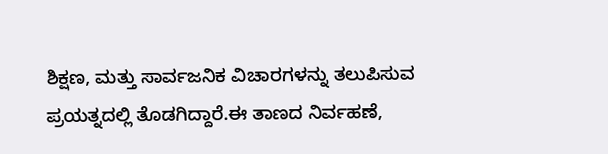ಶಿಕ್ಷಣ, ಮತ್ತು ಸಾರ್ವಜನಿಕ ವಿಚಾರಗಳನ್ನು ತಲುಪಿಸುವ ಪ್ರಯತ್ನದಲ್ಲಿ ತೊಡಗಿದ್ದಾರೆ.ಈ ತಾಣದ ನಿರ್ವಹಣೆ,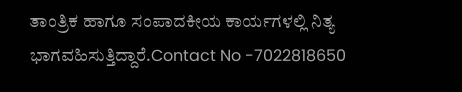ತಾಂತ್ರಿಕ ಹಾಗೂ ಸಂಪಾದಕೀಯ ಕಾರ್ಯಗಳಲ್ಲಿ ನಿತ್ಯ ಭಾಗವಹಿಸುತ್ತಿದ್ದಾರೆ.Contact No -7022818650